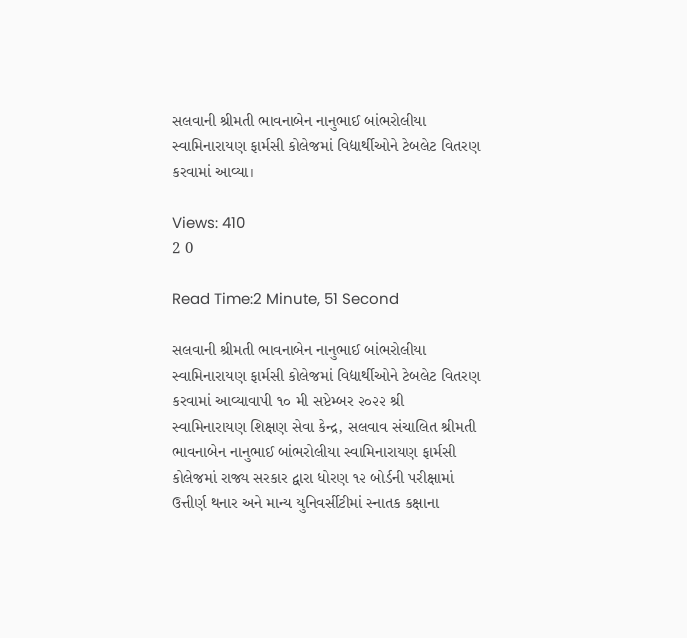સલવાની શ્રીમતી ભાવનાબેન નાનુભાઈ બાંભરોલીયા સ્વામિનારાયણ ફાર્મસી કોલેજમાં વિદ્યાર્થીઓને ટેબલેટ વિતરણ કરવામાં આવ્યા।

Views: 410
2 0

Read Time:2 Minute, 51 Second

સલવાની શ્રીમતી ભાવનાબેન નાનુભાઈ બાંભરોલીયા સ્વામિનારાયણ ફાર્મસી કોલેજમાં વિદ્યાર્થીઓને ટેબલેટ વિતરણ કરવામાં આવ્યાવાપી ૧૦ મી સપ્ટેમ્બર ૨૦૨૨ શ્રી સ્વામિનારાયણ શિક્ષણ સેવા કેન્દ્ર, સલવાવ સંચાલિત શ્રીમતી ભાવનાબેન નાનુભાઈ બાંભરોલીયા સ્વામિનારાયણ ફાર્મસી કોલેજમાં રાજ્ય સરકાર દ્વારા ધોરણ ૧૨ બોર્ડની પરીક્ષામાં ઉત્તીર્ણ થનાર અને માન્ય યુનિવર્સીટીમાં સ્નાતક કક્ષાના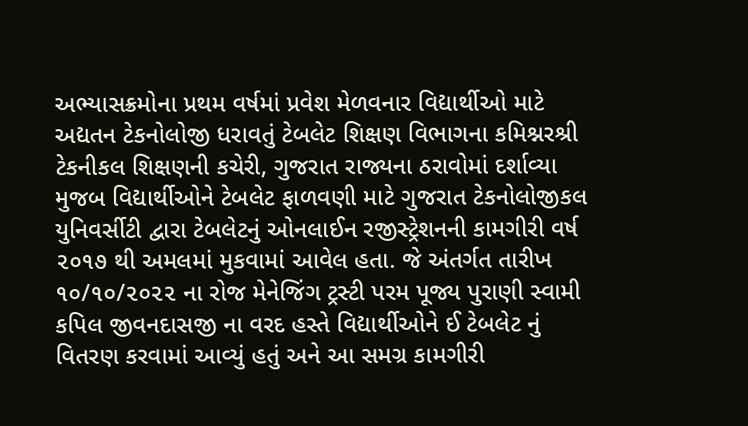અભ્યાસક્રમોના પ્રથમ વર્ષમાં પ્રવેશ મેળવનાર વિદ્યાર્થીઓ માટે અદ્યતન ટેકનોલોજી ધરાવતું ટેબલેટ શિક્ષણ વિભાગના કમિશ્નરશ્રી ટેકનીકલ શિક્ષણની કચેરી, ગુજરાત રાજ્યના ઠરાવોમાં દર્શાવ્યા મુજબ વિદ્યાર્થીઓને ટેબલેટ ફાળવણી માટે ગુજરાત ટેકનોલોજીકલ યુનિવર્સીટી દ્વારા ટેબલેટનું ઓનલાઈન રજીસ્ટ્રેશનની કામગીરી વર્ષ ૨૦૧૭ થી અમલમાં મુકવામાં આવેલ હતા. જે અંતર્ગત તારીખ ૧૦/૧૦/૨૦૨૨ ના રોજ મેનેજિંગ ટ્રસ્ટી પરમ પૂજ્ય પુરાણી સ્વામી કપિલ જીવનદાસજી ના વરદ હસ્તે વિદ્યાર્થીઓને ઈ ટેબલેટ નું વિતરણ કરવામાં આવ્યું હતું અને આ સમગ્ર કામગીરી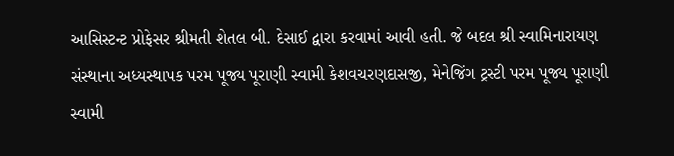આસિસ્ટન્ટ પ્રોફેસર શ્રીમતી શેતલ બી. દેસાઈ દ્વારા કરવામાં આવી હતી. જે બદલ શ્રી સ્વામિનારાયણ સંસ્થાના અધ્યસ્થાપક પરમ પૂજ્ય પૂરાણી સ્વામી કેશવચરણદાસજી, મેનેજિંગ ટ્રસ્ટી પરમ પૂજ્ય પૂરાણી સ્વામી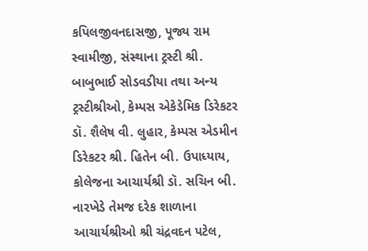કપિલજીવનદાસજી, પૂજ્ય રામ સ્વામીજી, સંસ્થાના ટ્રસ્ટી શ્રી. બાબુભાઈ સોડવડીયા તથા અન્ય ટ્રસ્ટીશ્રીઓ, કેમ્પસ એકેડેમિક ડિરેકટર ડૉ. શૈલેષ વી. લુહાર, કેમ્પસ એડમીન ડિરેકટર શ્રી. હિતેન બી. ઉપાધ્યાય, કોલેજના આચાર્યશ્રી ડૉ. સચિન બી. નારખેડે તેમજ દરેક શાળાના આચાર્યશ્રીઓ શ્રી ચંદ્રવદન પટેલ,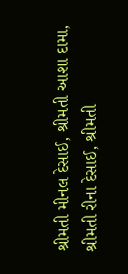શ્રીમતી મીનલ દેસાઈ, શ્રીમતી આશા દામા, શ્રીમતી રીના દેસાઈ, શ્રીમતી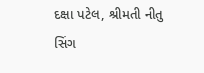દક્ષા પટેલ, શ્રીમતી નીતુ સિંગ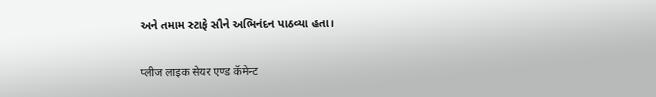અને તમામ સ્ટાફે સૌને અભિનંદન પાઠવ્યા હતા।

प्लीज लाइक सेयर एण्ड कॅमेन्ट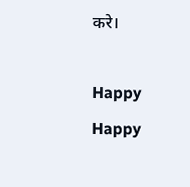करे।

Happy
Happy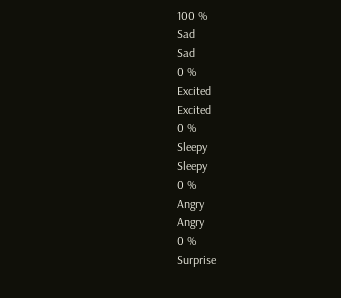100 %
Sad
Sad
0 %
Excited
Excited
0 %
Sleepy
Sleepy
0 %
Angry
Angry
0 %
Surprise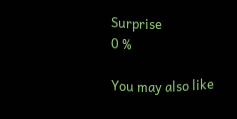Surprise
0 %

You may also like